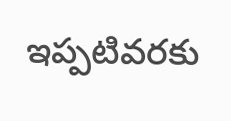ఇప్పటివరకు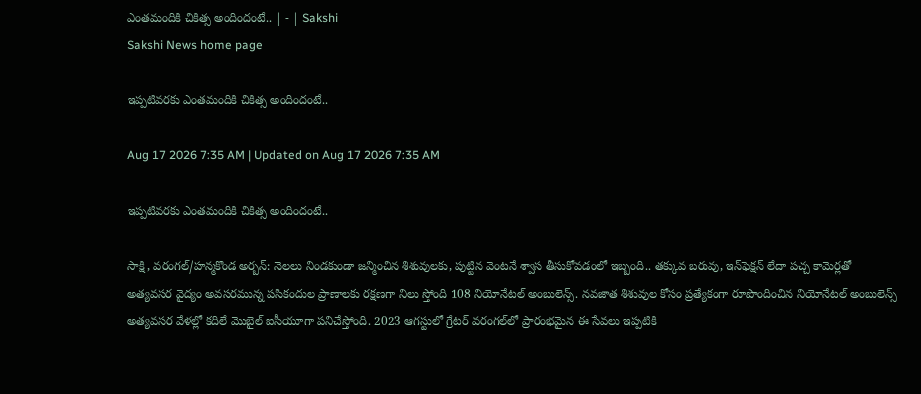ఎంతమందికి చికిత్స అందిందంటే.. | - | Sakshi
Sakshi News home page

ఇప్పటివరకు ఎంతమందికి చికిత్స అందిందంటే..

Aug 17 2026 7:35 AM | Updated on Aug 17 2026 7:35 AM

ఇప్పటివరకు ఎంతమందికి చికిత్స అందిందంటే..

సాక్షి, వరంగల్‌/హన్మకొండ అర్బన్‌: నెలలు నిండకుండా జన్మించిన శిశువులకు, పుట్టిన వెంటనే శ్వాస తీసుకోవడంలో ఇబ్బంది.. తక్కువ బరువు, ఇన్‌ఫెక్షన్‌ లేదా పచ్చ కామెర్లతో అత్యవసర వైద్యం అవసరమున్న పసికందుల ప్రాణాలకు రక్షణగా నిలు స్తోంది 108 నియోనేటల్‌ అంబులెన్స్‌. నవజాత శిశువుల కోసం ప్రత్యేకంగా రూపొందించిన నియోనేటల్‌ అంబులెన్స్‌ అత్యవసర వేళల్లో కదిలే మొబైల్‌ ఐసీయూగా పనిచేస్తోంది. 2023 ఆగస్టులో గ్రేటర్‌ వరంగల్‌లో ప్రారంభమైన ఈ సేవలు ఇప్పటికి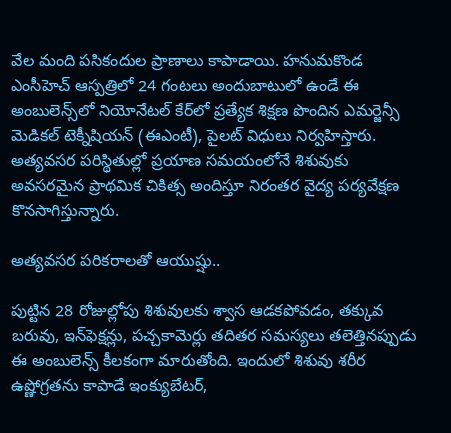వేల మంది పసికందుల ప్రాణాలు కాపాడాయి. హనుమకొండ ఎంసీహెచ్‌ ఆస్పత్రిలో 24 గంటలు అందుబాటులో ఉండే ఈ అంబులెన్స్‌లో నియోనేటల్‌ కేర్‌లో ప్రత్యేక శిక్షణ పొందిన ఎమర్జెన్సీ మెడికల్‌ టెక్నీషియన్‌ (ఈఎంటీ), పైలట్‌ విధులు నిర్వహిస్తారు. అత్యవసర పరిస్థితుల్లో ప్రయాణ సమయంలోనే శిశువుకు అవసరమైన ప్రాథమిక చికిత్స అందిస్తూ నిరంతర వైద్య పర్యవేక్షణ కొనసాగిస్తున్నారు.

అత్యవసర పరికరాలతో ఆయుష్షు..

పుట్టిన 28 రోజుల్లోపు శిశువులకు శ్వాస ఆడకపోవడం, తక్కువ బరువు, ఇన్‌ఫెక్షన్లు, పచ్చకామెర్లు తదితర సమస్యలు తలెత్తినప్పుడు ఈ అంబులెన్స్‌ కీలకంగా మారుతోంది. ఇందులో శిశువు శరీర ఉష్ణోగ్రతను కాపాడే ఇంక్యుబేటర్‌,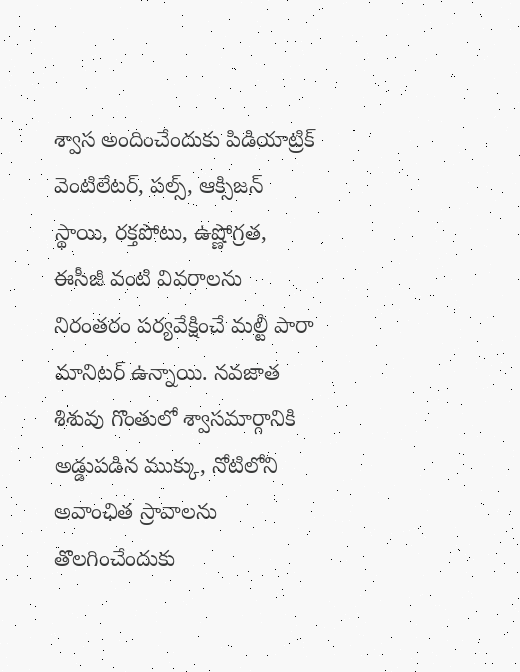శ్వాస అందించేందుకు పిడియాట్రిక్‌ వెంటిలేటర్‌, పల్స్‌, ఆక్సిజన్‌ స్థాయి, రక్తపోటు, ఉష్ణోగ్రత, ఈసీజీ వంటి వివరాలను నిరంతరం పర్యవేక్షించే మల్టీ పారా మానిటర్‌ ఉన్నాయి. నవజాత శిశువు గొంతులో శ్వాసమార్గానికి అడ్డుపడిన ముక్కు, నోటిలోని అవాంఛిత స్రావాలను తొలగించేందుకు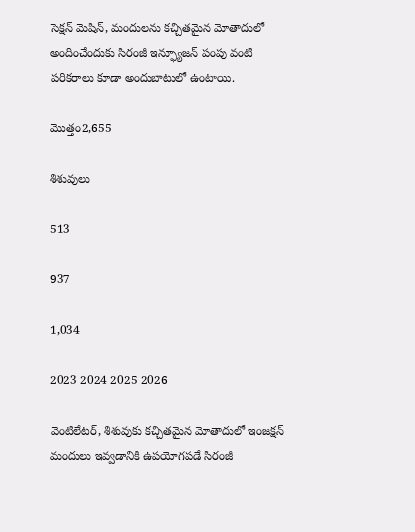సెక్షన్‌ మెషిన్‌, మందులను కచ్చితమైన మోతాదులో అందించేందుకు సిరంజీ ఇన్ఫ్యూజన్‌ పంపు వంటి పరికరాలు కూడా అందుబాటులో ఉంటాయి.

మొత్తం2,655

శిశువులు

513

937

1,034

2023 2024 2025 2026

వెంటిలేటర్‌, శిశువుకు కచ్చితమైన మోతాదులో ఇంజక్షన్‌ మందులు ఇవ్వడానికి ఉపయోగపడే సిరంజీ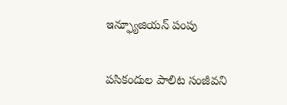ఇన్ఫ్యూజియన్‌ పంపు

పసికందుల పాలిట సంజీవని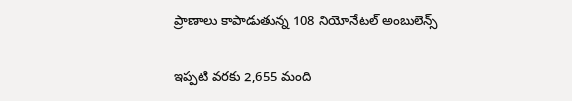ప్రాణాలు కాపాడుతున్న 108 నియోనేటల్‌ అంబులెన్స్‌

ఇప్పటి వరకు 2,655 మంది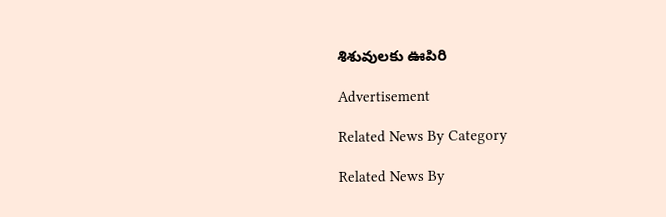శిశువులకు ఊపిరి

Advertisement

Related News By Category

Related News By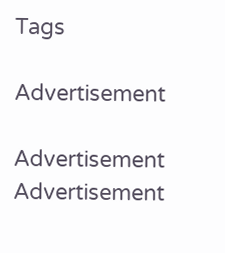Tags

Advertisement

Advertisement
Advertisement